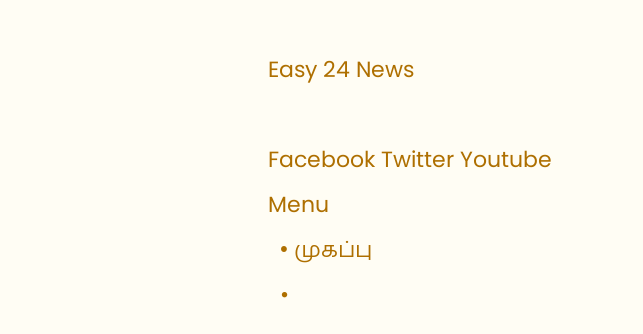Easy 24 News

Facebook Twitter Youtube
Menu
  • முகப்பு
  •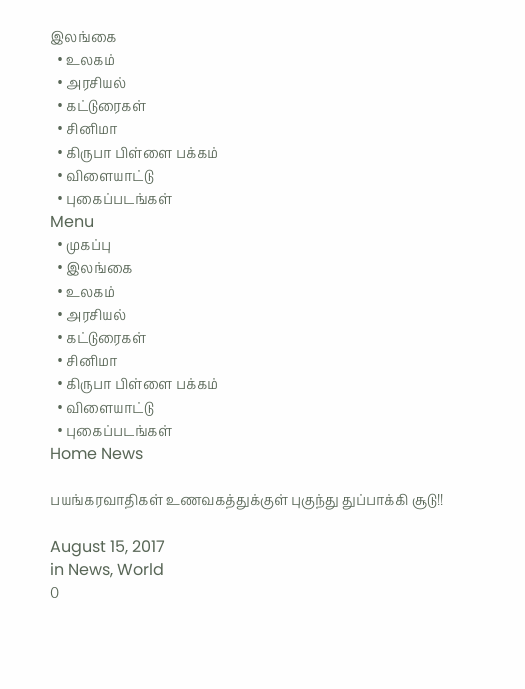இலங்கை
  • உலகம்
  • அரசியல்
  • கட்டுரைகள்
  • சினிமா
  • கிருபா பிள்ளை பக்கம்
  • விளையாட்டு
  • புகைப்படங்கள்
Menu
  • முகப்பு
  • இலங்கை
  • உலகம்
  • அரசியல்
  • கட்டுரைகள்
  • சினிமா
  • கிருபா பிள்ளை பக்கம்
  • விளையாட்டு
  • புகைப்படங்கள்
Home News

பயங்கரவாதிகள் உணவகத்துக்குள் புகுந்து துப்பாக்கி சூடு!!

August 15, 2017
in News, World
0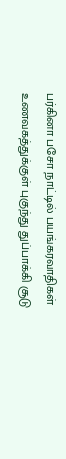பர்கினா பசோ நாட்டில் பயங்கரவாதிகள் உணவகத்துக்குள் புகுந்து துப்பாக்கி சூடு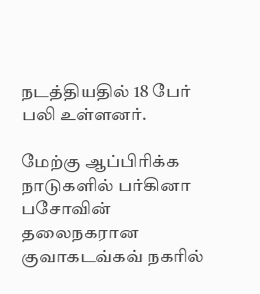நடத்தியதில் 18 பேர் பலி உள்ளனர்.

மேற்கு ஆப்பிரிக்க நாடுகளில் பர்கினா பசோவின் தலைநகரான குவாகடவ்கவ் நகரில்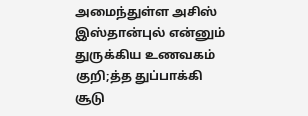அமைந்துள்ள அசிஸ் இஸ்தான்புல் என்னும் துருக்கிய உணவகம் குறி;த்த துப்பாக்கி சூடு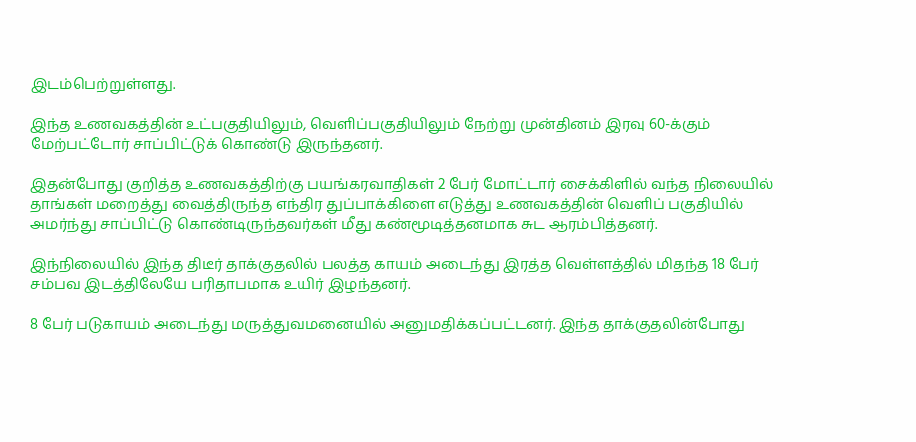இடம்பெற்றுள்ளது.

இந்த உணவகத்தின் உட்பகுதியிலும், வெளிப்பகுதியிலும் நேற்று முன்தினம் இரவு 60-க்கும் மேற்பட்டோர் சாப்பிட்டுக் கொண்டு இருந்தனர்.

இதன்போது குறித்த உணவகத்திற்கு பயங்கரவாதிகள் 2 பேர் மோட்டார் சைக்கிளில் வந்த நிலையில் தாங்கள் மறைத்து வைத்திருந்த எந்திர துப்பாக்கிளை எடுத்து உணவகத்தின் வெளிப் பகுதியில் அமர்ந்து சாப்பிட்டு கொண்டிருந்தவர்கள் மீது கண்மூடித்தனமாக சுட ஆரம்பித்தனர்.

இந்நிலையில் இந்த திடீர் தாக்குதலில் பலத்த காயம் அடைந்து இரத்த வெள்ளத்தில் மிதந்த 18 பேர் சம்பவ இடத்திலேயே பரிதாபமாக உயிர் இழந்தனர்.

8 பேர் படுகாயம் அடைந்து மருத்துவமனையில் அனுமதிக்கப்பட்டனர். இந்த தாக்குதலின்போது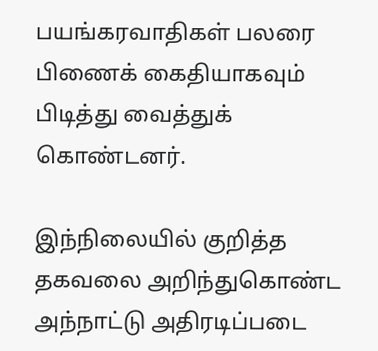பயங்கரவாதிகள் பலரை பிணைக் கைதியாகவும் பிடித்து வைத்துக் கொண்டனர்.

இந்நிலையில் குறித்த தகவலை அறிந்துகொண்ட அந்நாட்டு அதிரடிப்படை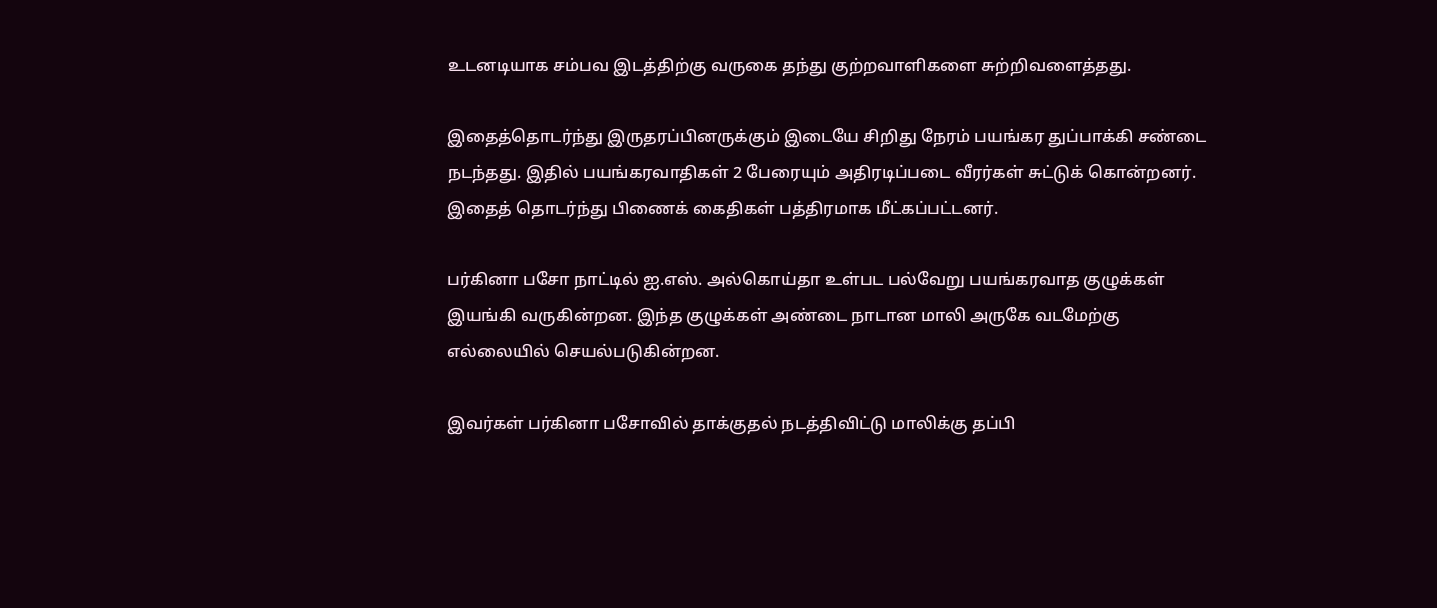உடனடியாக சம்பவ இடத்திற்கு வருகை தந்து குற்றவாளிகளை சுற்றிவளைத்தது.

இதைத்தொடர்ந்து இருதரப்பினருக்கும் இடையே சிறிது நேரம் பயங்கர துப்பாக்கி சண்டை நடந்தது. இதில் பயங்கரவாதிகள் 2 பேரையும் அதிரடிப்படை வீரர்கள் சுட்டுக் கொன்றனர். இதைத் தொடர்ந்து பிணைக் கைதிகள் பத்திரமாக மீட்கப்பட்டனர்.

பர்கினா பசோ நாட்டில் ஐ.எஸ். அல்கொய்தா உள்பட பல்வேறு பயங்கரவாத குழுக்கள் இயங்கி வருகின்றன. இந்த குழுக்கள் அண்டை நாடான மாலி அருகே வடமேற்கு எல்லையில் செயல்படுகின்றன.

இவர்கள் பர்கினா பசோவில் தாக்குதல் நடத்திவிட்டு மாலிக்கு தப்பி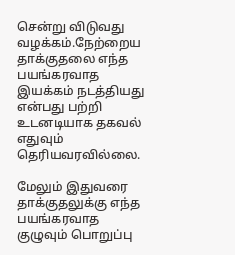சென்று விடுவது வழக்கம்.நேற்றைய தாக்குதலை எந்த பயங்கரவாத இயக்கம் நடத்தியது என்பது பற்றி உடனடியாக தகவல் எதுவும் தெரியவரவில்லை.

மேலும் இதுவரை தாக்குதலுக்கு எந்த பயங்கரவாத குழுவும் பொறுப்பு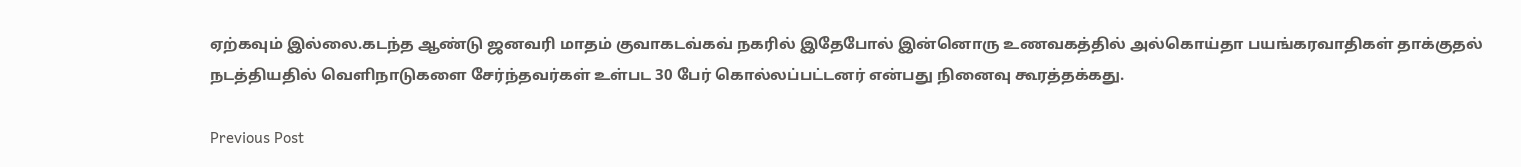ஏற்கவும் இல்லை.கடந்த ஆண்டு ஜனவரி மாதம் குவாகடவ்கவ் நகரில் இதேபோல் இன்னொரு உணவகத்தில் அல்கொய்தா பயங்கரவாதிகள் தாக்குதல் நடத்தியதில் வெளிநாடுகளை சேர்ந்தவர்கள் உள்பட 30 பேர் கொல்லப்பட்டனர் என்பது நினைவு கூரத்தக்கது.

Previous Post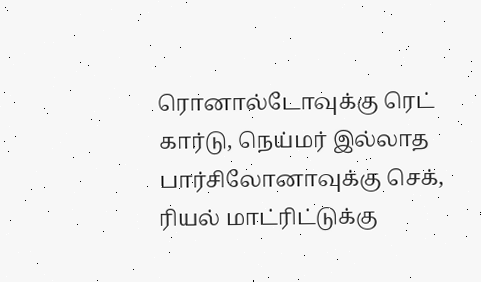ரொனால்டோவுக்கு ரெட் கார்டு, நெய்மர் இல்லாத பார்சிலோனாவுக்கு செக், ரியல் மாட்ரிட்டுக்கு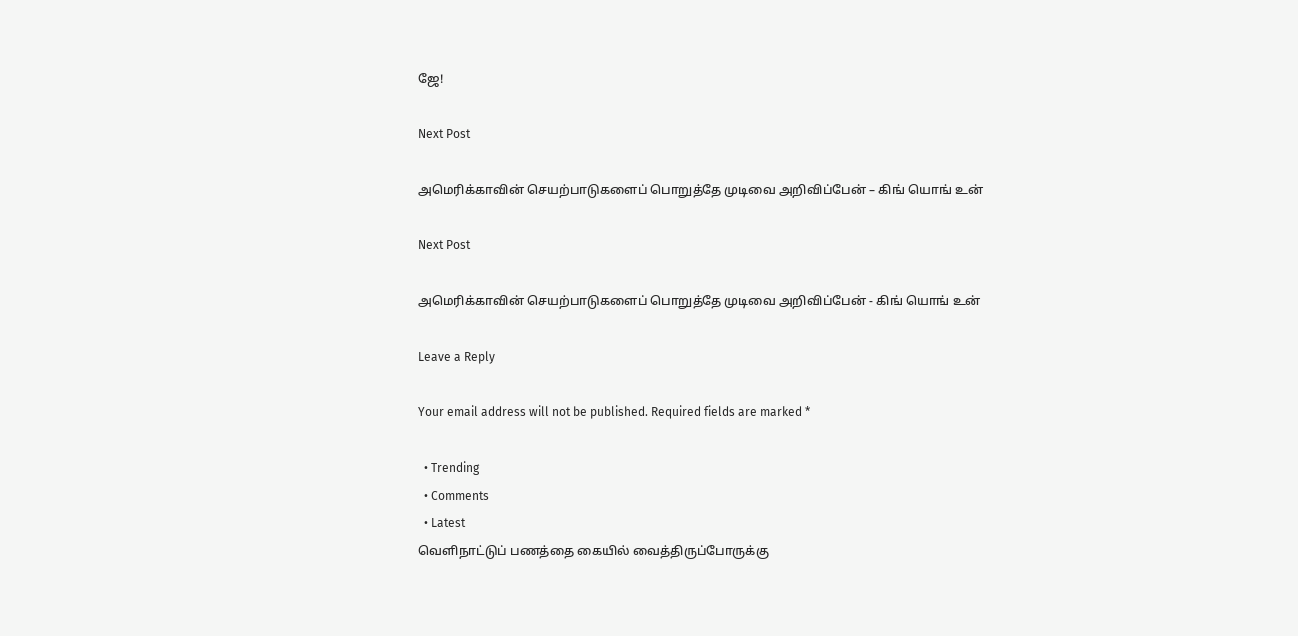ஜே!

Next Post

அமெரிக்காவின் செயற்பாடுகளைப் பொறுத்தே முடிவை அறிவிப்பேன் – கிங் யொங் உன்

Next Post

அமெரிக்காவின் செயற்பாடுகளைப் பொறுத்தே முடிவை அறிவிப்பேன் - கிங் யொங் உன்

Leave a Reply

Your email address will not be published. Required fields are marked *

  • Trending
  • Comments
  • Latest
வெளிநாட்டுப் பணத்தை கையில் வைத்திருப்போருக்கு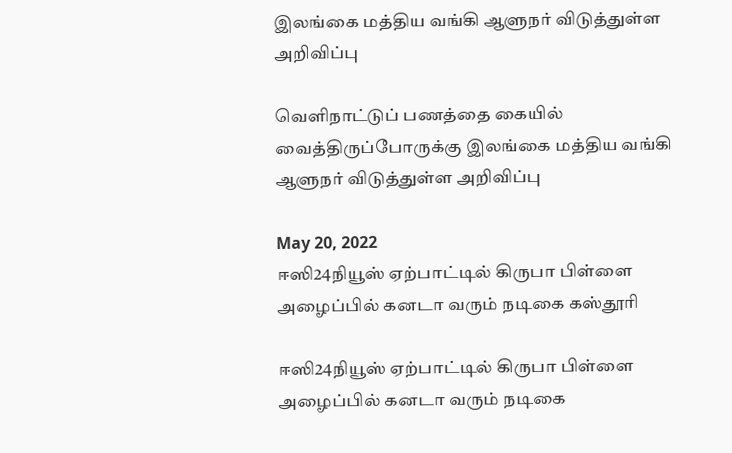இலங்கை மத்திய வங்கி ஆளுநர் விடுத்துள்ள அறிவிப்பு

வெளிநாட்டுப் பணத்தை கையில் வைத்திருப்போருக்கு இலங்கை மத்திய வங்கி ஆளுநர் விடுத்துள்ள அறிவிப்பு

May 20, 2022
ஈஸி24நியூஸ் ஏற்பாட்டில் கிருபா பிள்ளை அழைப்பில் கனடா வரும் நடிகை கஸ்தூரி

ஈஸி24நியூஸ் ஏற்பாட்டில் கிருபா பிள்ளை அழைப்பில் கனடா வரும் நடிகை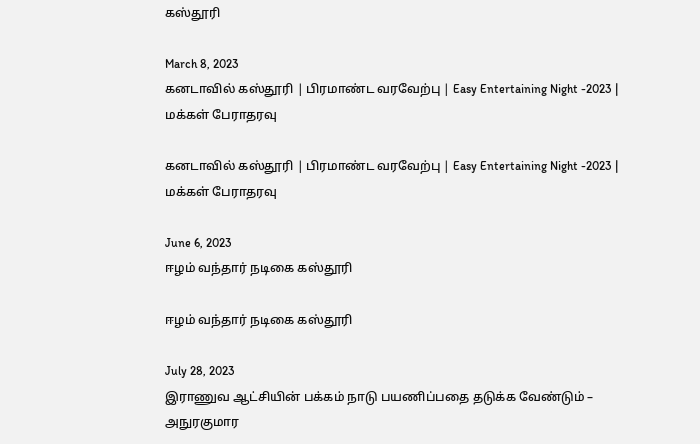கஸ்தூரி

March 8, 2023
கனடாவில் கஸ்தூரி | பிரமாண்ட வரவேற்பு | Easy Entertaining Night -2023 | மக்கள் பேராதரவு

கனடாவில் கஸ்தூரி | பிரமாண்ட வரவேற்பு | Easy Entertaining Night -2023 | மக்கள் பேராதரவு

June 6, 2023
ஈழம் வந்தார் நடிகை கஸ்தூரி

ஈழம் வந்தார் நடிகை கஸ்தூரி

July 28, 2023
இராணுவ ஆட்சியின் பக்கம் நாடு பயணிப்பதை தடுக்க வேண்டும் – அநுரகுமார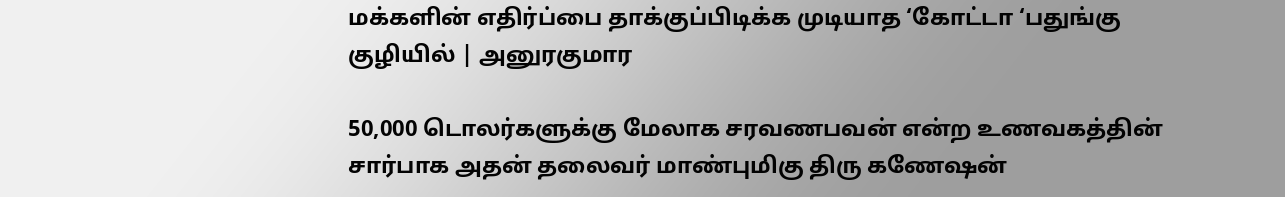மக்களின் எதிர்ப்பை தாக்குப்பிடிக்க முடியாத ‘கோட்டா ‘பதுங்கு குழியில் | அனுரகுமார

50,000 டொலர்களுக்கு மேலாக சரவணபவன் என்ற உணவகத்தின் சார்பாக அதன் தலைவர் மாண்புமிகு திரு கணேஷன்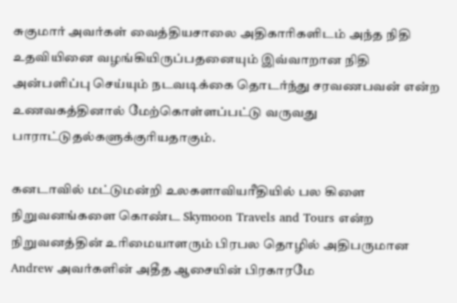சுகுமார் அவர்கள் வைத்தியசாலை அதிகாரிகளிடம் அந்த நிதி உதவியினை வழங்கியிருப்பதனையும் இவ்வாறான நிதி அன்பளிப்பு செய்யும் நடவடிக்கை தொடர்ந்து சரவணபவன் என்ற உணவகத்தினால் மேற்கொள்ளப்பட்டு வருவது பாராட்டுதல்களுக்குரியதாகும்.

கனடாவில் மட்டுமன்றி உலகளாவியரீதியில் பல கிளை நிறுவனங்களை கொண்ட Skymoon Travels and Tours என்ற நிறுவனத்தின் உரிமையாளரும் பிரபல தொழில் அதிபருமான Andrew அவர்களின் அதீத ஆசையின் பிரகாரமே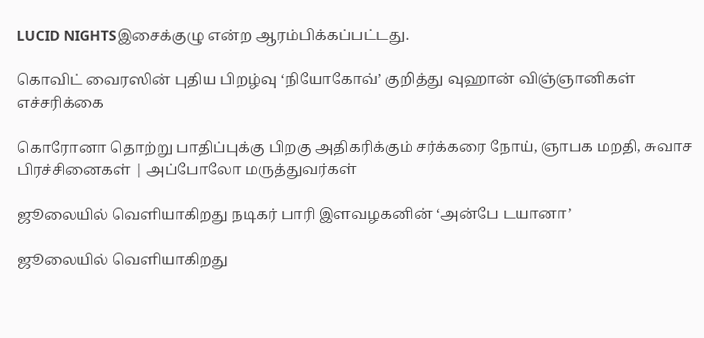LUCID NIGHTSஇசைக்குழு என்ற ஆரம்பிக்கப்பட்டது.

கொவிட் வைரஸின் புதிய பிறழ்வு ‘நியோகோவ்’ குறித்து வுஹான் விஞ்ஞானிகள் எச்சரிக்கை

கொரோனா தொற்று பாதிப்புக்கு பிறகு அதிகரிக்கும் சர்க்கரை நோய், ஞாபக மறதி, சுவாச பிரச்சினைகள் | அப்போலோ மருத்துவர்கள்

ஜூலையில் வெளியாகிறது நடிகர் பாரி இளவழகனின் ‘அன்பே டயானா’

ஜூலையில் வெளியாகிறது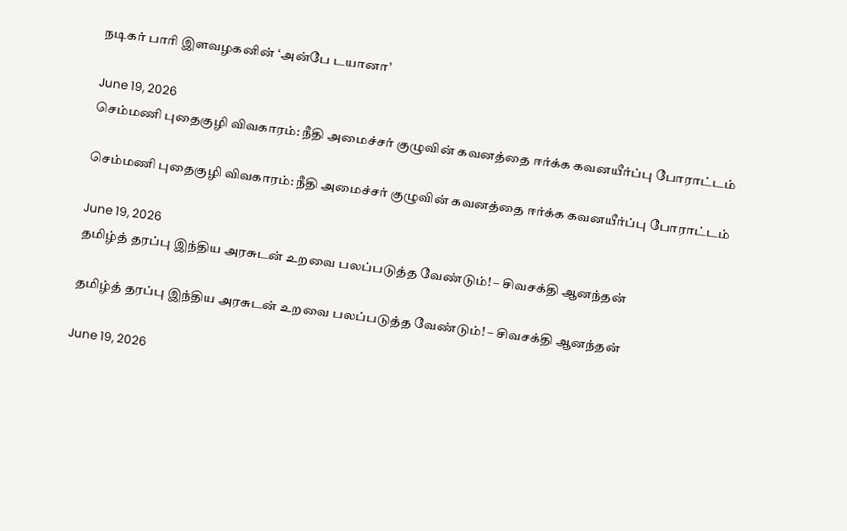நடிகர் பாரி இளவழகனின் ‘அன்பே டயானா’

June 19, 2026
செம்மணி புதைகுழி விவகாரம்: நீதி அமைச்சர் குழுவின் கவனத்தை ஈர்க்க கவனயீர்ப்பு போராட்டம்

செம்மணி புதைகுழி விவகாரம்: நீதி அமைச்சர் குழுவின் கவனத்தை ஈர்க்க கவனயீர்ப்பு போராட்டம்

June 19, 2026
தமிழ்த் தரப்பு இந்திய அரசுடன் உறவை பலப்படுத்த வேண்டும்! – சிவசக்தி ஆனந்தன்

தமிழ்த் தரப்பு இந்திய அரசுடன் உறவை பலப்படுத்த வேண்டும்! – சிவசக்தி ஆனந்தன்

June 19, 2026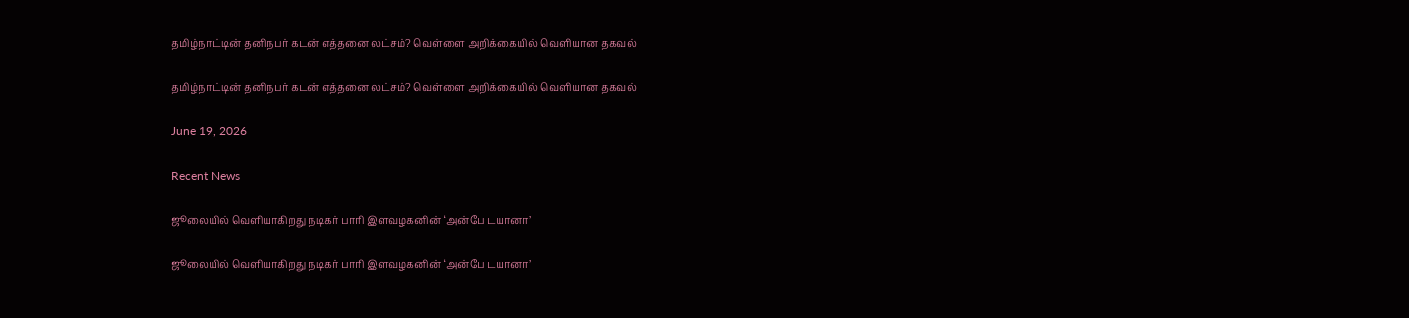தமிழ்நாட்டின் தனிநபர் கடன் எத்தனை லட்சம்? வெள்ளை அறிக்கையில் வெளியான தகவல்

தமிழ்நாட்டின் தனிநபர் கடன் எத்தனை லட்சம்? வெள்ளை அறிக்கையில் வெளியான தகவல்

June 19, 2026

Recent News

ஜூலையில் வெளியாகிறது நடிகர் பாரி இளவழகனின் ‘அன்பே டயானா’

ஜூலையில் வெளியாகிறது நடிகர் பாரி இளவழகனின் ‘அன்பே டயானா’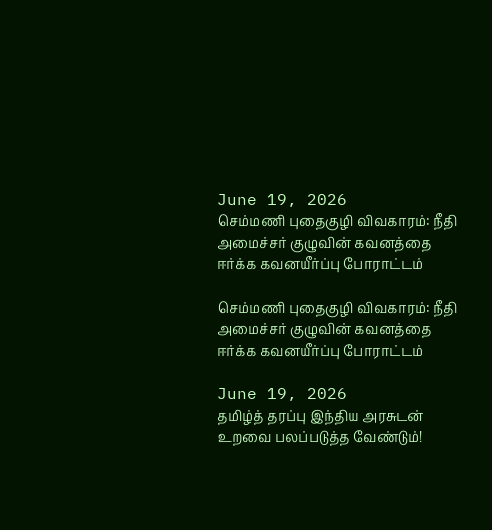June 19, 2026
செம்மணி புதைகுழி விவகாரம்: நீதி அமைச்சர் குழுவின் கவனத்தை ஈர்க்க கவனயீர்ப்பு போராட்டம்

செம்மணி புதைகுழி விவகாரம்: நீதி அமைச்சர் குழுவின் கவனத்தை ஈர்க்க கவனயீர்ப்பு போராட்டம்

June 19, 2026
தமிழ்த் தரப்பு இந்திய அரசுடன் உறவை பலப்படுத்த வேண்டும்!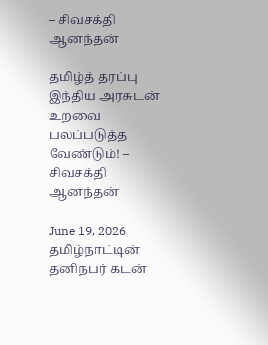– சிவசக்தி ஆனந்தன்

தமிழ்த் தரப்பு இந்திய அரசுடன் உறவை பலப்படுத்த வேண்டும்! – சிவசக்தி ஆனந்தன்

June 19, 2026
தமிழ்நாட்டின் தனிநபர் கடன்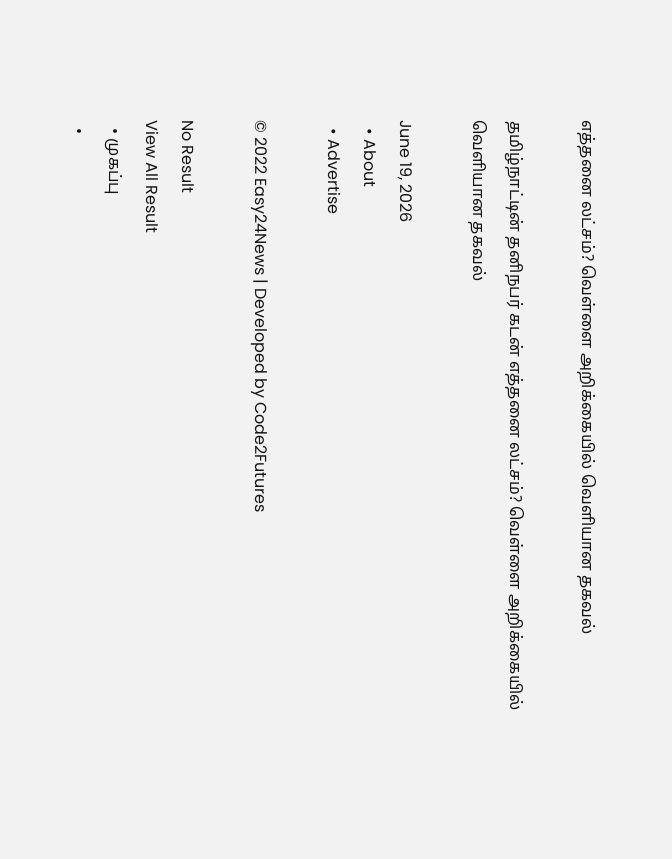எத்தனை லட்சம்? வெள்ளை அறிக்கையில் வெளியான தகவல்

தமிழ்நாட்டின் தனிநபர் கடன் எத்தனை லட்சம்? வெள்ளை அறிக்கையில் வெளியான தகவல்

June 19, 2026
  • About
  • Advertise

© 2022 Easy24News | Developed by Code2Futures

No Result
View All Result
  • முகப்பு
  •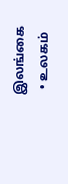இலங்கை
  • உலகம்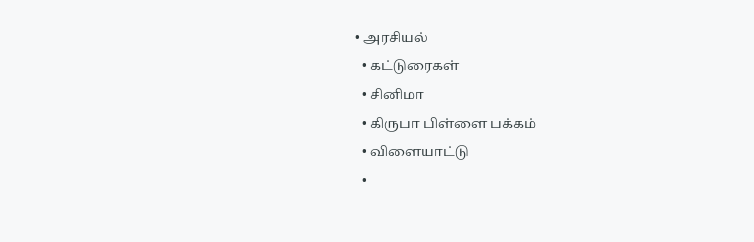• அரசியல்
  • கட்டுரைகள்
  • சினிமா
  • கிருபா பிள்ளை பக்கம்
  • விளையாட்டு
  •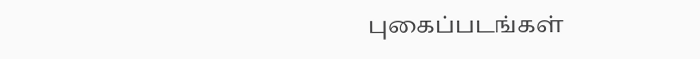புகைப்படங்கள்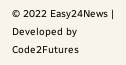© 2022 Easy24News | Developed by Code2Futures